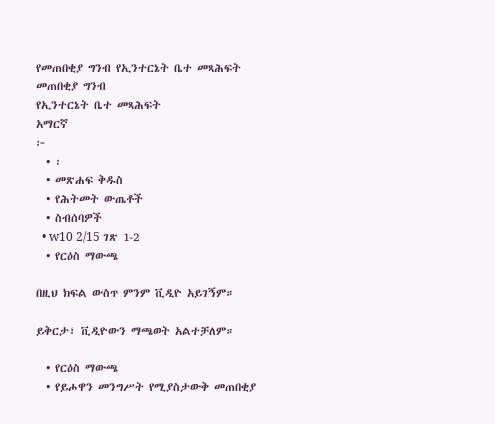የመጠበቂያ ግንብ የኢንተርኔት ቤተ መጻሕፍት
መጠበቂያ ግንብ
የኢንተርኔት ቤተ መጻሕፍት
አማርኛ
፦
  • ፡
  • መጽሐፍ ቅዱስ
  • የሕትመት ውጤቶች
  • ስብሰባዎች
  • w10 2/15 ገጽ 1-2
  • የርዕስ ማውጫ

በዚህ ክፍል ውስጥ ምንም ቪዲዮ አይገኝም።

ይቅርታ፣ ቪዲዮውን ማጫወት አልተቻለም።

  • የርዕስ ማውጫ
  • የይሖዋን መንግሥት የሚያስታውቅ መጠበቂያ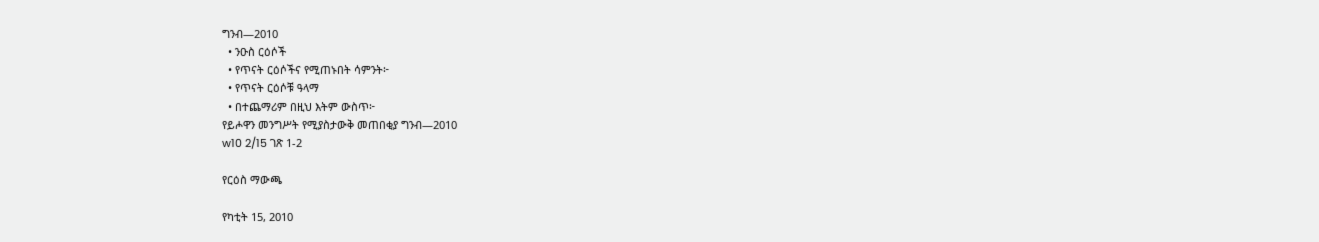ግንብ—2010
  • ንዑስ ርዕሶች
  • የጥናት ርዕሶችና የሚጠኑበት ሳምንት፦
  • የጥናት ርዕሶቹ ዓላማ
  • በተጨማሪም በዚህ እትም ውስጥ፦
የይሖዋን መንግሥት የሚያስታውቅ መጠበቂያ ግንብ—2010
w10 2/15 ገጽ 1-2

የርዕስ ማውጫ

የካቲት 15, 2010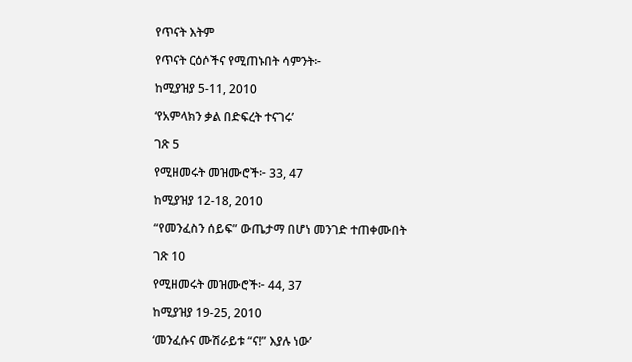የጥናት እትም

የጥናት ርዕሶችና የሚጠኑበት ሳምንት፦

ከሚያዝያ 5-11, 2010

‘የአምላክን ቃል በድፍረት ተናገሩ’

ገጽ 5

የሚዘመሩት መዝሙሮች፦ 33, 47

ከሚያዝያ 12-18, 2010

“የመንፈስን ሰይፍ” ውጤታማ በሆነ መንገድ ተጠቀሙበት

ገጽ 10

የሚዘመሩት መዝሙሮች፦ 44, 37

ከሚያዝያ 19-25, 2010

‘መንፈሱና ሙሽራይቱ “ና!” እያሉ ነው’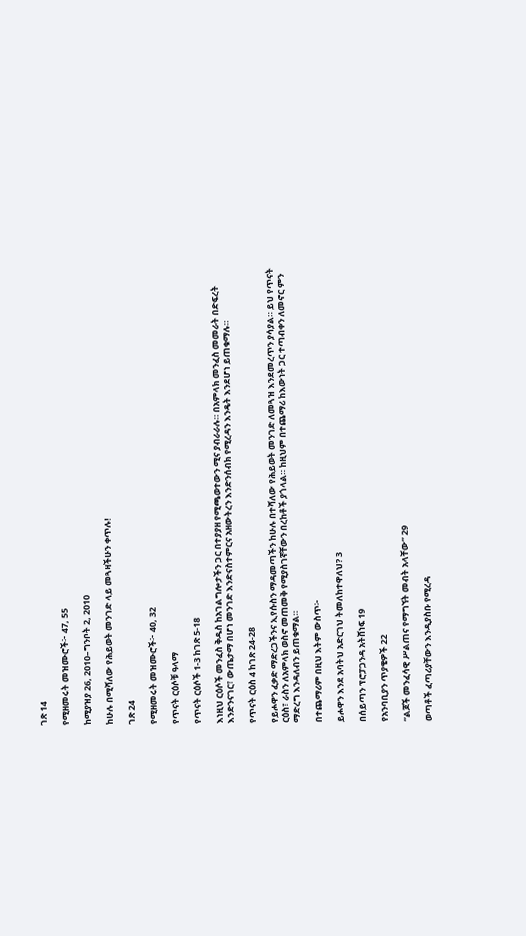ገጽ 14

የሚዘመሩት መዝሙሮች፦ 47, 55

ከሚያዝያ 26, 2010–ግንቦት 2, 2010

ከሁሉ በሚሻለው የሕይወት መንገድ ላይ መጓዛችሁን ቀጥሉ!

ገጽ 24

የሚዘመሩት መዝሙሮች፦ 40, 32

የጥናት ርዕሶቹ ዓላማ

የጥናት ርዕሶች 1-3 ከገጽ 5-18

እነዚህ ርዕሶች መንፈስ ቅዱስ ከአገልግሎታችን ጋር በተያያዘ የሚጫወተውን ሚና ያብራራሉ። በአምላክ መንፈስ መመራት በድፍረት እንድንናገር፣ ውጤታማ በሆነ መንገድ እንድናስተምርና አዘውትረን እንድንሰብክ የሚረዳን እንዴት እንደሆነ ይጠቁማሉ።

የጥናት ርዕስ 4 ከገጽ 24-28

የይሖዋን ፈቃድ ማድረጋችንና ኢየሱስን ማዳመጣችን ከሁሉ በተሻለው የሕይወት መንገድ ለመጓዝ እንደመረጥን ያሳያል። ይህ የጥናት ርዕስ፣ ራስን ለአምላክ ወስኖ መጠመቅ የሚያስገኛቸውን በረከቶች ያጎላል። ከዚህም በተጨማሪ ከእውነት ጋር ተጣብቀን ለመኖር ምን ማድረግ እንዳለብን ይጠቁማል።

በተጨማሪም በዚህ እትም ውስጥ፦

ይሖዋን እንደ አባትህ አድርገህ ትመለከተዋለህ? 3

በሰይጣን ፕሮፓጋንዳ አትሸነፍ 19

የአንባቢያን ጥያቄዎች 22

“ልጆች መንፈሳዊ ሥልጠና የማግኘት መብት አላቸው” 29

ወጣቶች ፈጣሪያቸውን እንዲያስቡ የሚረዳ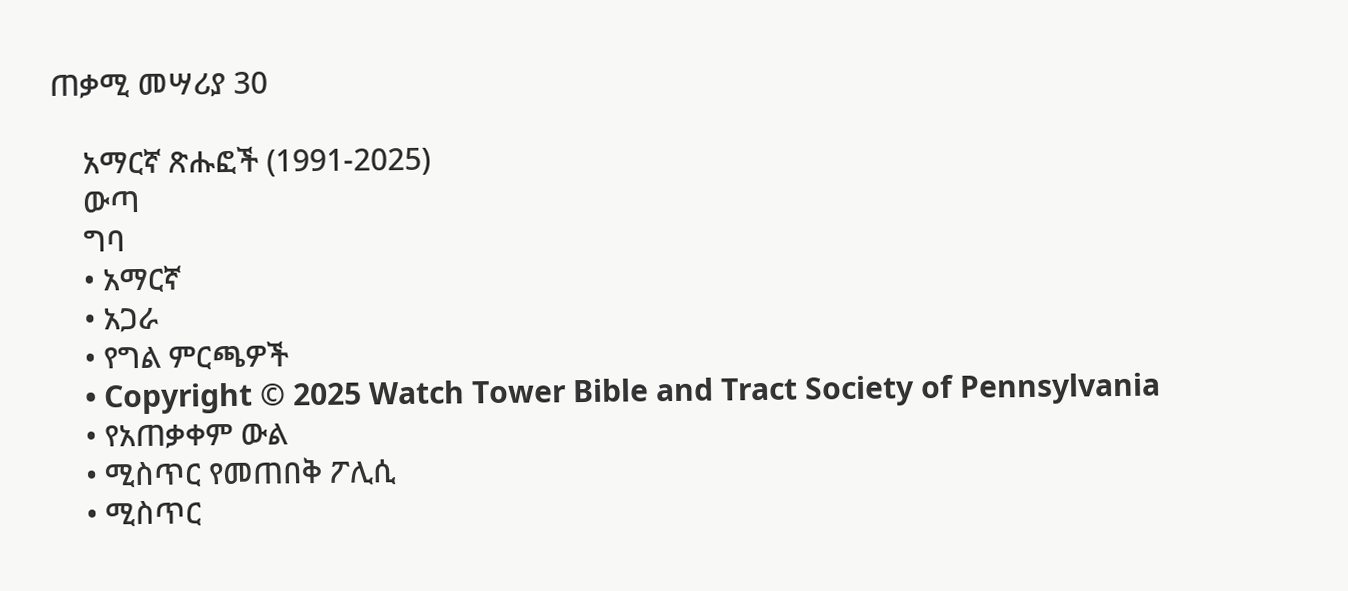ጠቃሚ መሣሪያ 30

    አማርኛ ጽሑፎች (1991-2025)
    ውጣ
    ግባ
    • አማርኛ
    • አጋራ
    • የግል ምርጫዎች
    • Copyright © 2025 Watch Tower Bible and Tract Society of Pennsylvania
    • የአጠቃቀም ውል
    • ሚስጥር የመጠበቅ ፖሊሲ
    • ሚስጥር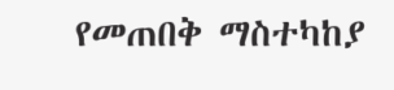የመጠበቅ ማስተካከያ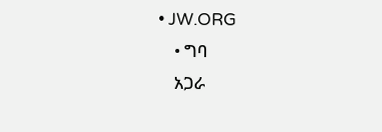• JW.ORG
    • ግባ
    አጋራ